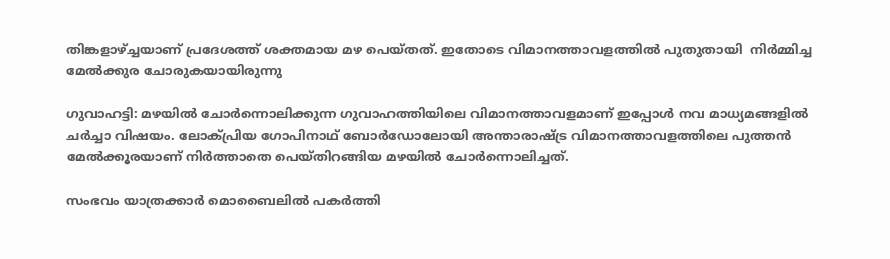തിങ്കളാഴ്ച്ചയാണ് പ്രദേശത്ത് ശക്തമായ മഴ പെയ്തത്. ഇതോടെ വിമാനത്താവളത്തില്‍ പുതുതായി  നിർമ്മിച്ച മേൽക്കുര ചോരുകയായിരുന്നു

ഗുവാഹട്ടി: മഴയിൽ ചോർന്നൊലിക്കുന്ന ഗുവാഹത്തിയിലെ വിമാനത്താവളമാണ് ഇപ്പോൾ നവ മാധ്യമങ്ങളിൽ ചർച്ചാ വിഷയം. ലോക്പ്രിയ ഗോപിനാഥ് ബോര്‍ഡോലോയി അന്താരാഷ്ട്ര വിമാനത്താവളത്തിലെ പുത്തൻ മേൽക്കൂരയാണ് നിർത്താതെ പെയ്തിറങ്ങിയ മഴയിൽ ചോർന്നൊലിച്ചത്.

സംഭവം യാത്രക്കാർ മൊബൈലില്‍ പകര്‍ത്തി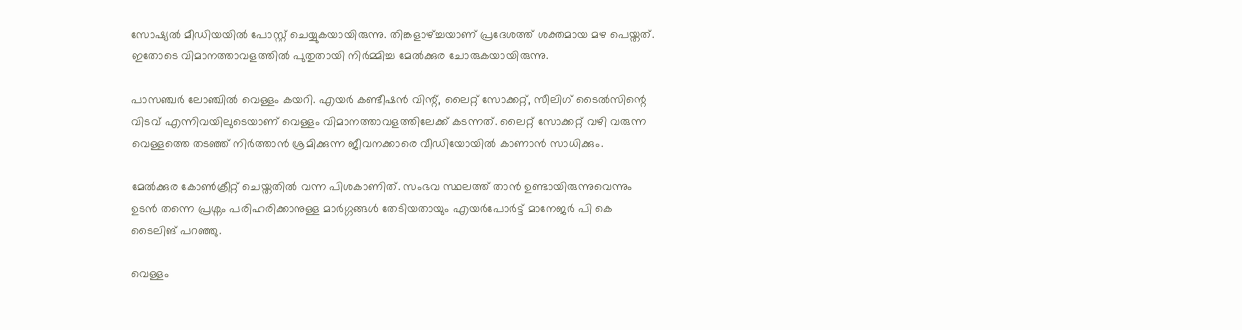സോഷ്യല്‍ മീഡിയയില്‍ പോസ്റ്റ് ചെയ്യുകയായിരുന്നു. തിങ്കളാഴ്ച്ചയാണ് പ്രദേശത്ത് ശക്തമായ മഴ പെയ്തത്. ഇതോടെ വിമാനത്താവളത്തില്‍ പുതുതായി നിർമ്മിച്ച മേൽക്കുര ചോരുകയായിരുന്നു.

പാസഞ്ചർ ലോഞ്ചിൽ വെള്ളം കയറി. എയര്‍ കണ്ടീഷന്‍ വിന്റ്, ലൈറ്റ് സോക്കറ്റ്, സീലിഗ് ടൈല്‍സിന്റെ വിടവ് എന്നിവയിലുടെയാണ് വെള്ളം വിമാനത്താവളത്തിലേക്ക് കടന്നത്. ലൈറ്റ് സോക്കറ്റ് വഴി വരുന്ന വെള്ളത്തെ തടഞ്ഞ് നിർത്താൻ ശ്രമിക്കുന്ന ജീവനക്കാരെ വീ‍ഡിയോയിൽ കാണാൻ സാധിക്കും.

മേൽക്കുര കോണ്‍ക്രീറ്റ് ചെയ്തതിൽ വന്ന പിശകാണിത്. സംഭവ സ്ഥലത്ത് താന്‍ ഉണ്ടായിരുന്നുവെന്നും ഉടന്‍ തന്നെ പ്രശ്നം പരിഹരിക്കാനുള്ള മാര്‍ഗ്ഗങ്ങള്‍ തേടിയതായും എയര്‍പോര്‍ട്ട് മാനേജര്‍ പി കെ ടൈലിങ് പറഞ്ഞു.

വെള്ളം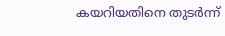കയറിയതിനെ തുടർന്ന്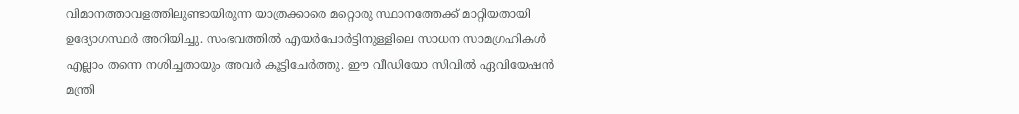വിമാനത്താവളത്തിലുണ്ടായിരുന്ന യാത്രക്കാരെ മറ്റൊരു സ്ഥാനത്തേക്ക് മാറ്റിയതായി ഉദ്യോഗസ്ഥർ അറിയിച്ചു. സംഭവത്തിൽ എയർപോർട്ടിനുള്ളിലെ സാധന സാമഗ്രഹികൾ എല്ലാം തന്നെ നശിച്ചതായും അവർ കൂട്ടിചേർത്തു. ഈ വീഡിയോ സിവില്‍ ഏവിയേഷന്‍ മന്ത്രി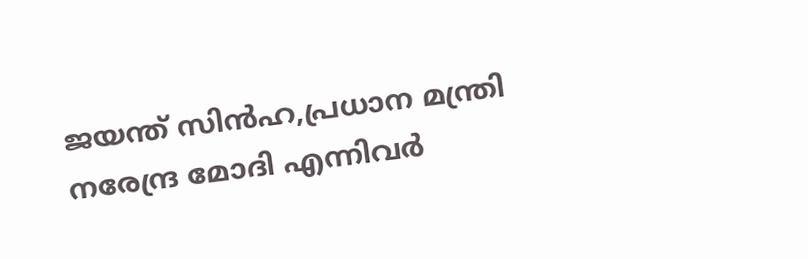ജയന്ത് സിന്‍ഹ,പ്രധാന മന്ത്രി നരേന്ദ്ര മോദി എന്നിവര്‍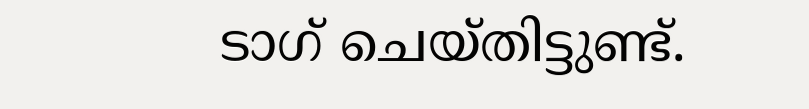ടാഗ് ചെയ്തിട്ടുണ്ട്.